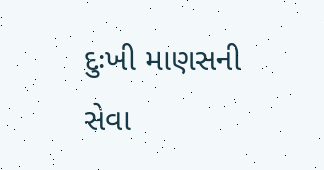દુઃખી માણસની સેવા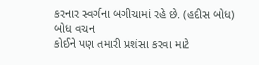કરનાર સ્વર્ગના બગીચામાં રહે છે. (હદીસ બોધ)
બોધ વચન
કોઈને પણ તમારી પ્રશંસા કરવા માટે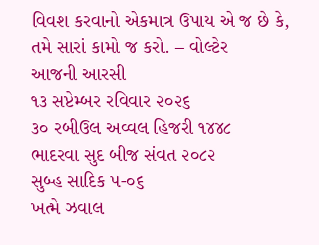વિવશ કરવાનો એકમાત્ર ઉપાય એ જ છે કે, તમે સારાં કામો જ કરો. – વોલ્ટેર
આજની આરસી
૧૩ સપ્ટેમ્બર રવિવાર ૨૦૨૬
૩૦ રબીઉલ અવ્વલ હિજરી ૧૪૪૮
ભાદરવા સુદ બીજ સંવત ૨૦૮૨
સુબ્હ સાદિક ૫-૦૬
ખત્મે ઝવાલ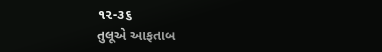૧૨-૩૬
તુલૂએ આફતાબ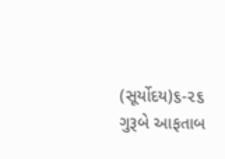(સૂર્યોદય)૬-૨૬
ગુરૂબે આફતાબ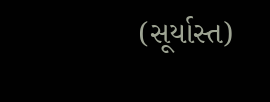(સૂર્યાસ્ત)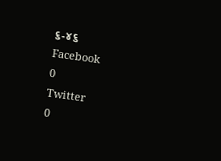૬-૪૬
Facebook
0
Twitter
0